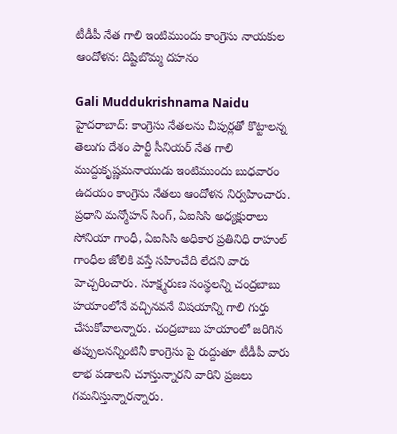టీడీపీ నేత గాలి ఇంటిముందు కాంగ్రెసు నాయకుల ఆందోళన: దిష్టిబొమ్మ దహనం

Gali Muddukrishnama Naidu
హైదరాబాద్: కాంగ్రెసు నేతలను చీపుర్లతో కొట్టాలన్న తెలుగు దేశం పార్టీ సీనియర్ నేత గాలి ముద్దుకృష్ణమనాయుడు ఇంటిముందు బుధవారం ఉదయం కాంగ్రెసు నేతలు ఆందోళన నిర్వహించారు. ప్రధాని మన్మోహన్ సింగ్, ఏఐసిసి అధ్యక్షురాలు సోనియా గాంధీ, ఏఐసిసి అధికార ప్రతినిధి రాహుల్ గాంధీల జోలికి వస్తే సహించేది లేదని వారు హెచ్చరించారు. సూక్ష్మరుణ సంస్థలన్ని చంద్రబాబు హయాంలోనే వచ్చినవనే విషయాన్ని గాలి గుర్తు చేసుకోవాలన్నారు. చంద్రబాబు హయాంలో జరిగిన తప్పులనన్నింటినీ కాంగ్రెసు పై రుద్దుతూ టీడీపీ వారు లాభ పడాలని చూస్తున్నారని వారిని ప్రజలు గమనిస్తున్నారన్నారు.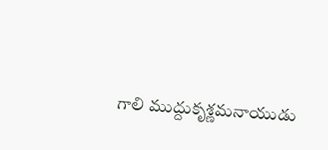గాలి ముద్దుకృశ్ణమనాయుడు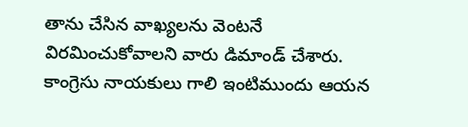తాను చేసిన వాఖ్యలను వెంటనే విరమించుకోవాలని వారు డిమాండ్ చేశారు. కాంగ్రెసు నాయకులు గాలి ఇంటిముందు ఆయన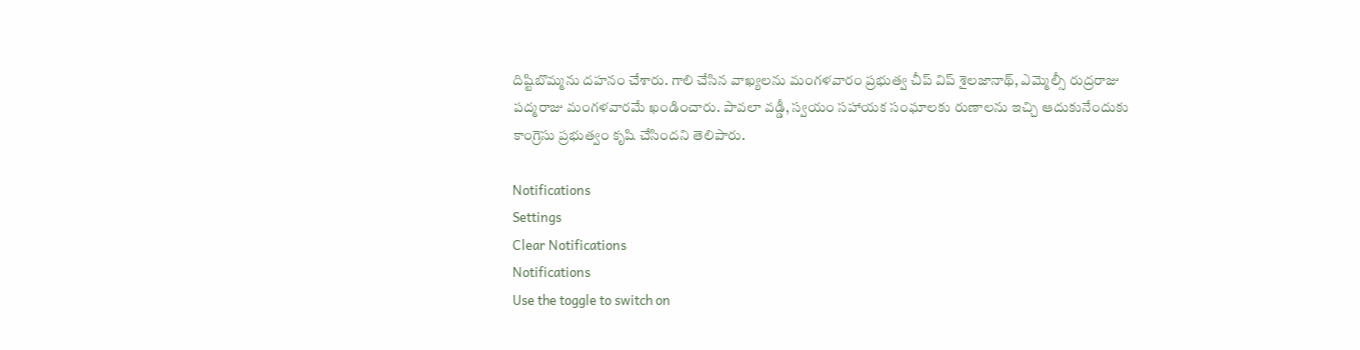దిష్టిబొమ్మను దహనం చేశారు. గాలి చేసిన వాఖ్యలను మంగళవారం ప్రభుత్వ చీప్ విప్ శైలజానాథ్, ఎమ్మెల్సీ రుద్రరాజు పద్మరాజు మంగళవారమే ఖండించారు. పావలా వడ్డీ, స్వయం సహాయక సంఘాలకు రుణాలను ఇచ్చి ఆదుకునేందుకు కాంగ్రెసు ప్రభుత్వం కృషి చేసిందని తెలిపారు.

Notifications
Settings
Clear Notifications
Notifications
Use the toggle to switch on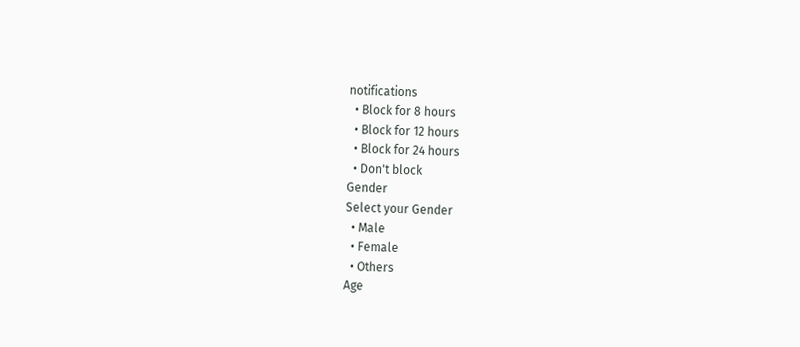notifications
  • Block for 8 hours
  • Block for 12 hours
  • Block for 24 hours
  • Don't block
Gender
Select your Gender
  • Male
  • Female
  • Others
Age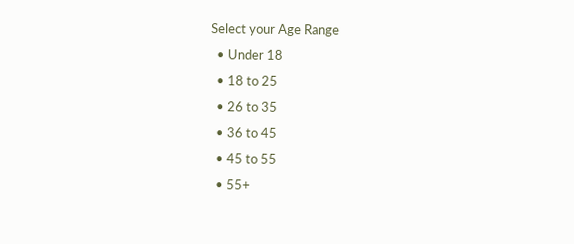Select your Age Range
  • Under 18
  • 18 to 25
  • 26 to 35
  • 36 to 45
  • 45 to 55
  • 55+